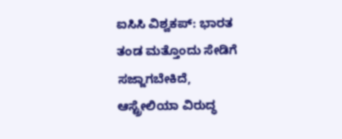ಐಸಿಸಿ ವಿಶ್ವಕಪ್: ಭಾರತ ತಂಡ ಮತ್ತೊಂದು ಸೇಡಿಗೆ ಸಜ್ಜಾಗಬೇಕಿದೆ, ಆಸ್ಟ್ರೇಲಿಯಾ ವಿರುದ್ಧ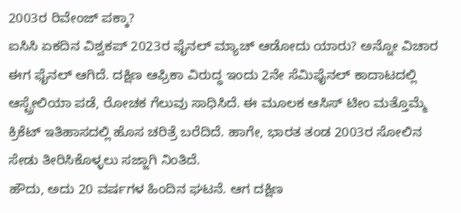2003ರ ರಿವೇಂಜ್ ಪಕ್ಕಾ?
ಐಸಿಸಿ ಏಕದಿನ ವಿಶ್ವಕಪ್ 2023ರ ಫೈನಲ್ ಮ್ಯಾಚ್ ಆಡೋದು ಯಾರು? ಅನ್ನೋ ವಿಚಾರ ಈಗ ಫೈನಲ್ ಆಗಿದೆ. ದಕ್ಷಿಣ ಆಫ್ರಿಕಾ ವಿರುದ್ಧ ಇಂದು 2ನೇ ಸೆಮಿಫೈನಲ್ ಕಾದಾಟದಲ್ಲಿ ಆಸ್ಟ್ರೇಲಿಯಾ ಪಡೆ, ರೋಚಕ ಗೆಲುವು ಸಾಧಿಸಿದೆ. ಈ ಮೂಲಕ ಆಸಿಸ್ ಟೀಂ ಮತ್ತೊಮ್ಮೆ ಕ್ರಿಕೆಟ್ ಇತಿಹಾಸದಲ್ಲಿ ಹೊಸ ಚರಿತ್ರೆ ಬರೆದಿದೆ. ಹಾಗೇ, ಭಾರತ ತಂಡ 2003ರ ಸೋಲಿನ ಸೇಡು ತೀರಿಸಿಕೊಳ್ಳಲು ಸಜ್ಜಾಗಿ ನಿಂತಿದೆ.
ಹೌದು, ಅದು 20 ವರ್ಷಗಳ ಹಿಂದಿನ ಘಟನೆ. ಆಗ ದಕ್ಷಿಣ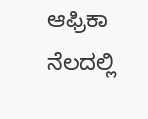ಆಫ್ರಿಕಾ ನೆಲದಲ್ಲಿ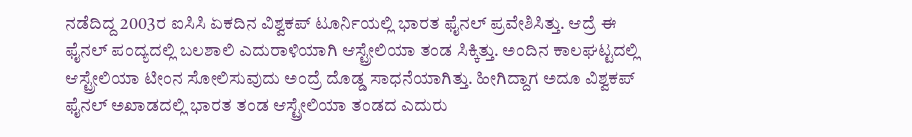ನಡೆದಿದ್ದ 2003ರ ಐಸಿಸಿ ಏಕದಿನ ವಿಶ್ವಕಪ್ ಟೂರ್ನಿಯಲ್ಲಿ ಭಾರತ ಫೈನಲ್ ಪ್ರವೇಶಿಸಿತ್ತು. ಆದ್ರೆ ಈ ಫೈನಲ್ ಪಂದ್ಯದಲ್ಲಿ ಬಲಶಾಲಿ ಎದುರಾಳಿಯಾಗಿ ಆಸ್ಟ್ರೇಲಿಯಾ ತಂಡ ಸಿಕ್ಕಿತ್ತು. ಅಂದಿನ ಕಾಲಘಟ್ಟದಲ್ಲಿ ಆಸ್ಟ್ರೇಲಿಯಾ ಟೀಂನ ಸೋಲಿಸುವುದು ಅಂದ್ರೆ ದೊಡ್ಡ ಸಾಧನೆಯಾಗಿತ್ತು. ಹೀಗಿದ್ದಾಗ ಅದೂ ವಿಶ್ವಕಪ್ ಫೈನಲ್ ಅಖಾಡದಲ್ಲಿ ಭಾರತ ತಂಡ ಆಸ್ಟ್ರೇಲಿಯಾ ತಂಡದ ಎದುರು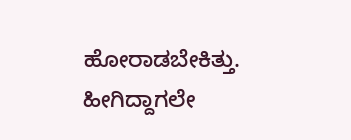ಹೋರಾಡಬೇಕಿತ್ತು. ಹೀಗಿದ್ದಾಗಲೇ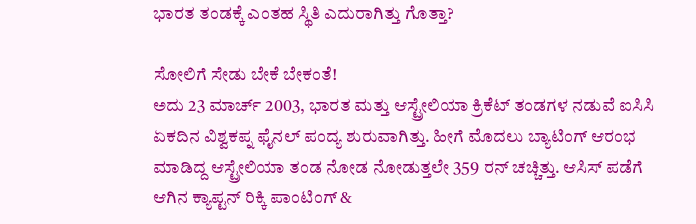ಭಾರತ ತಂಡಕ್ಕೆ ಎಂತಹ ಸ್ಥಿತಿ ಎದುರಾಗಿತ್ತು ಗೊತ್ತಾ?

ಸೋಲಿಗೆ ಸೇಡು ಬೇಕೆ ಬೇಕಂತೆ!
ಅದು 23 ಮಾರ್ಚ್ 2003, ಭಾರತ ಮತ್ತು ಆಸ್ಟ್ರೇಲಿಯಾ ಕ್ರಿಕೆಟ್ ತಂಡಗಳ ನಡುವೆ ಐಸಿಸಿ ಏಕದಿನ ವಿಶ್ವಕಪ್ನ ಫೈನಲ್ ಪಂದ್ಯ ಶುರುವಾಗಿತ್ತು. ಹೀಗೆ ಮೊದಲು ಬ್ಯಾಟಿಂಗ್ ಆರಂಭ ಮಾಡಿದ್ದ ಆಸ್ಟ್ರೇಲಿಯಾ ತಂಡ ನೋಡ ನೋಡುತ್ತಲೇ 359 ರನ್ ಚಚ್ಚಿತ್ತು. ಆಸಿಸ್ ಪಡೆಗೆ ಆಗಿನ ಕ್ಯಾಪ್ಟನ್ ರಿಕ್ಕಿ ಪಾಂಟಿಂಗ್ &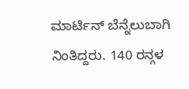ಮಾರ್ಟಿನ್ ಬೆನ್ನೆಲುಬಾಗಿ ನಿಂತಿದ್ದರು. 140 ರನ್ಗಳ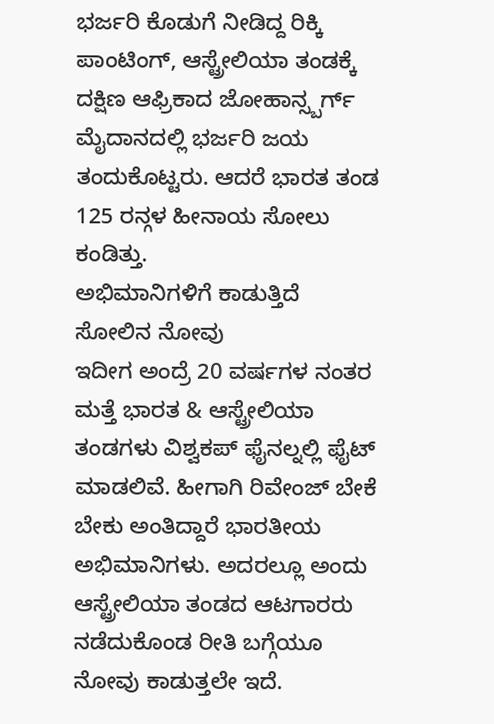ಭರ್ಜರಿ ಕೊಡುಗೆ ನೀಡಿದ್ದ ರಿಕ್ಕಿ ಪಾಂಟಿಂಗ್, ಆಸ್ಟ್ರೇಲಿಯಾ ತಂಡಕ್ಕೆ ದಕ್ಷಿಣ ಆಫ್ರಿಕಾದ ಜೋಹಾನ್ಸ್ಬರ್ಗ್ ಮೈದಾನದಲ್ಲಿ ಭರ್ಜರಿ ಜಯ ತಂದುಕೊಟ್ಟರು. ಆದರೆ ಭಾರತ ತಂಡ 125 ರನ್ಗಳ ಹೀನಾಯ ಸೋಲು ಕಂಡಿತ್ತು.
ಅಭಿಮಾನಿಗಳಿಗೆ ಕಾಡುತ್ತಿದೆ ಸೋಲಿನ ನೋವು
ಇದೀಗ ಅಂದ್ರೆ 20 ವರ್ಷಗಳ ನಂತರ ಮತ್ತೆ ಭಾರತ & ಆಸ್ಟ್ರೇಲಿಯಾ ತಂಡಗಳು ವಿಶ್ವಕಪ್ ಫೈನಲ್ನಲ್ಲಿ ಫೈಟ್ ಮಾಡಲಿವೆ. ಹೀಗಾಗಿ ರಿವೇಂಜ್ ಬೇಕೆ ಬೇಕು ಅಂತಿದ್ದಾರೆ ಭಾರತೀಯ ಅಭಿಮಾನಿಗಳು. ಅದರಲ್ಲೂ ಅಂದು ಆಸ್ಟ್ರೇಲಿಯಾ ತಂಡದ ಆಟಗಾರರು ನಡೆದುಕೊಂಡ ರೀತಿ ಬಗ್ಗೆಯೂ ನೋವು ಕಾಡುತ್ತಲೇ ಇದೆ.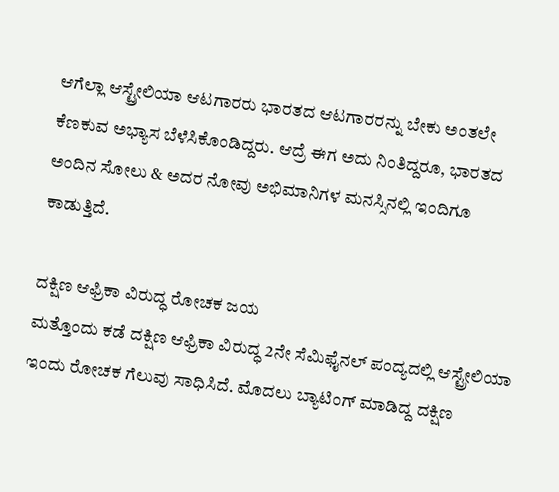ಆಗೆಲ್ಲಾ ಆಸ್ಟ್ರೇಲಿಯಾ ಆಟಗಾರರು ಭಾರತದ ಆಟಗಾರರನ್ನು ಬೇಕು ಅಂತಲೇ ಕೆಣಕುವ ಅಭ್ಯಾಸ ಬೆಳೆಸಿಕೊಂಡಿದ್ದರು. ಆದ್ರೆ ಈಗ ಅದು ನಿಂತಿದ್ದರೂ, ಭಾರತದ ಅಂದಿನ ಸೋಲು & ಅದರ ನೋವು ಅಭಿಮಾನಿಗಳ ಮನಸ್ಸಿನಲ್ಲಿ ಇಂದಿಗೂ ಕಾಡುತ್ತಿದೆ.

ದಕ್ಷಿಣ ಆಫ್ರಿಕಾ ವಿರುದ್ಧ ರೋಚಕ ಜಯ
ಮತ್ತೊಂದು ಕಡೆ ದಕ್ಷಿಣ ಆಫ್ರಿಕಾ ವಿರುದ್ಧ 2ನೇ ಸೆಮಿಫೈನಲ್ ಪಂದ್ಯದಲ್ಲಿ ಆಸ್ಟ್ರೇಲಿಯಾ ಇಂದು ರೋಚಕ ಗೆಲುವು ಸಾಧಿಸಿದೆ. ಮೊದಲು ಬ್ಯಾಟಿಂಗ್ ಮಾಡಿದ್ದ ದಕ್ಷಿಣ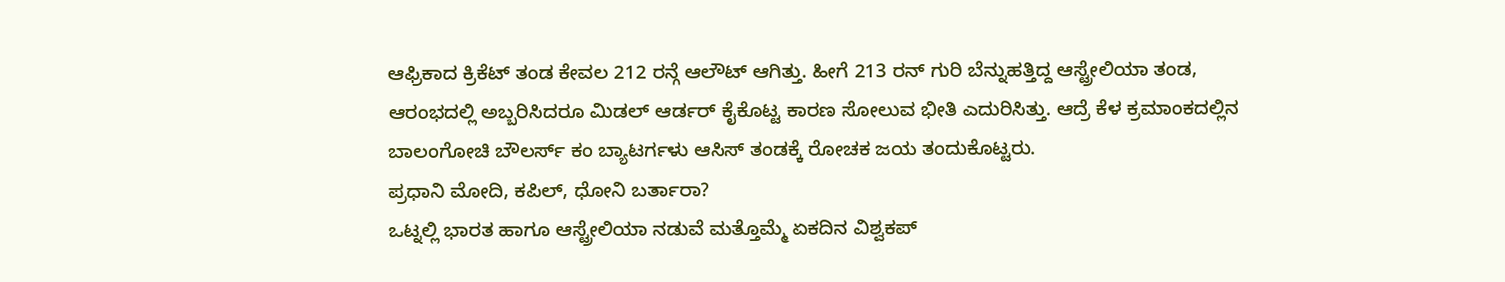ಆಫ್ರಿಕಾದ ಕ್ರಿಕೆಟ್ ತಂಡ ಕೇವಲ 212 ರನ್ಗೆ ಆಲೌಟ್ ಆಗಿತ್ತು. ಹೀಗೆ 213 ರನ್ ಗುರಿ ಬೆನ್ನುಹತ್ತಿದ್ದ ಆಸ್ಟ್ರೇಲಿಯಾ ತಂಡ, ಆರಂಭದಲ್ಲಿ ಅಬ್ಬರಿಸಿದರೂ ಮಿಡಲ್ ಆರ್ಡರ್ ಕೈಕೊಟ್ಟ ಕಾರಣ ಸೋಲುವ ಭೀತಿ ಎದುರಿಸಿತ್ತು. ಆದ್ರೆ ಕೆಳ ಕ್ರಮಾಂಕದಲ್ಲಿನ ಬಾಲಂಗೋಚಿ ಬೌಲರ್ಸ್ ಕಂ ಬ್ಯಾಟರ್ಗಳು ಆಸಿಸ್ ತಂಡಕ್ಕೆ ರೋಚಕ ಜಯ ತಂದುಕೊಟ್ಟರು.
ಪ್ರಧಾನಿ ಮೋದಿ, ಕಪಿಲ್, ಧೋನಿ ಬರ್ತಾರಾ?
ಒಟ್ನಲ್ಲಿ ಭಾರತ ಹಾಗೂ ಆಸ್ಟ್ರೇಲಿಯಾ ನಡುವೆ ಮತ್ತೊಮ್ಮೆ ಏಕದಿನ ವಿಶ್ವಕಪ್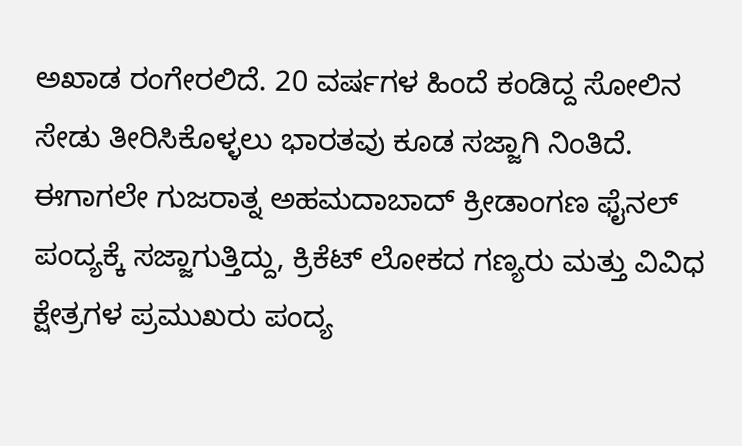ಅಖಾಡ ರಂಗೇರಲಿದೆ. 20 ವರ್ಷಗಳ ಹಿಂದೆ ಕಂಡಿದ್ದ ಸೋಲಿನ ಸೇಡು ತೀರಿಸಿಕೊಳ್ಳಲು ಭಾರತವು ಕೂಡ ಸಜ್ಜಾಗಿ ನಿಂತಿದೆ. ಈಗಾಗಲೇ ಗುಜರಾತ್ನ ಅಹಮದಾಬಾದ್ ಕ್ರೀಡಾಂಗಣ ಫೈನಲ್ ಪಂದ್ಯಕ್ಕೆ ಸಜ್ಜಾಗುತ್ತಿದ್ದು, ಕ್ರಿಕೆಟ್ ಲೋಕದ ಗಣ್ಯರು ಮತ್ತು ವಿವಿಧ ಕ್ಷೇತ್ರಗಳ ಪ್ರಮುಖರು ಪಂದ್ಯ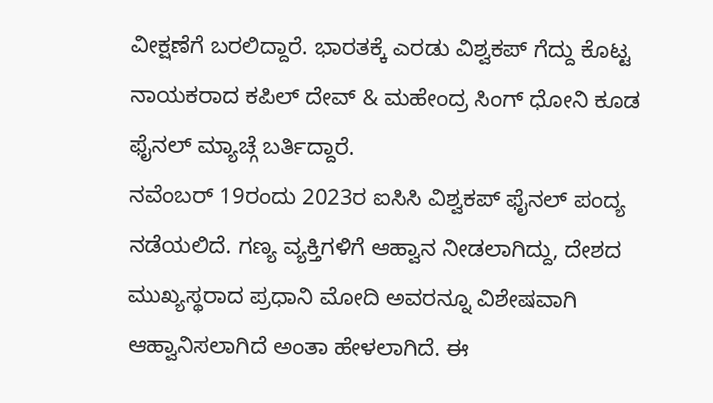ವೀಕ್ಷಣೆಗೆ ಬರಲಿದ್ದಾರೆ. ಭಾರತಕ್ಕೆ ಎರಡು ವಿಶ್ವಕಪ್ ಗೆದ್ದು ಕೊಟ್ಟ ನಾಯಕರಾದ ಕಪಿಲ್ ದೇವ್ & ಮಹೇಂದ್ರ ಸಿಂಗ್ ಧೋನಿ ಕೂಡ ಫೈನಲ್ ಮ್ಯಾಚ್ಗೆ ಬರ್ತಿದ್ದಾರೆ.
ನವೆಂಬರ್ 19ರಂದು 2023ರ ಐಸಿಸಿ ವಿಶ್ವಕಪ್ ಫೈನಲ್ ಪಂದ್ಯ ನಡೆಯಲಿದೆ. ಗಣ್ಯ ವ್ಯಕ್ತಿಗಳಿಗೆ ಆಹ್ವಾನ ನೀಡಲಾಗಿದ್ದು, ದೇಶದ ಮುಖ್ಯಸ್ಥರಾದ ಪ್ರಧಾನಿ ಮೋದಿ ಅವರನ್ನೂ ವಿಶೇಷವಾಗಿ ಆಹ್ವಾನಿಸಲಾಗಿದೆ ಅಂತಾ ಹೇಳಲಾಗಿದೆ. ಈ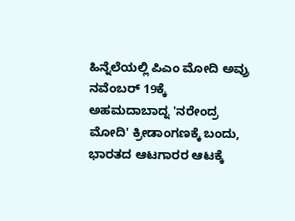ಹಿನ್ನೆಲೆಯಲ್ಲಿ ಪಿಎಂ ಮೋದಿ ಅವ್ರು ನವೆಂಬರ್ 19ಕ್ಕೆ ಅಹಮದಾಬಾದ್ನ 'ನರೇಂದ್ರ ಮೋದಿ' ಕ್ರೀಡಾಂಗಣಕ್ಕೆ ಬಂದು, ಭಾರತದ ಆಟಗಾರರ ಆಟಕ್ಕೆ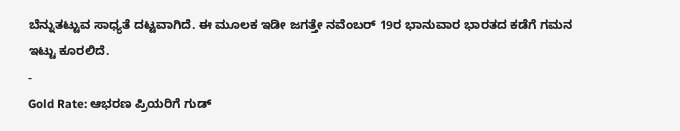ಬೆನ್ನುತಟ್ಟುವ ಸಾಧ್ಯತೆ ದಟ್ಟವಾಗಿದೆ. ಈ ಮೂಲಕ ಇಡೀ ಜಗತ್ತೇ ನವೆಂಬರ್ 19ರ ಭಾನುವಾರ ಭಾರತದ ಕಡೆಗೆ ಗಮನ ಇಟ್ಟು ಕೂರಲಿದೆ.
-
Gold Rate: ಆಭರಣ ಪ್ರಿಯರಿಗೆ ಗುಡ್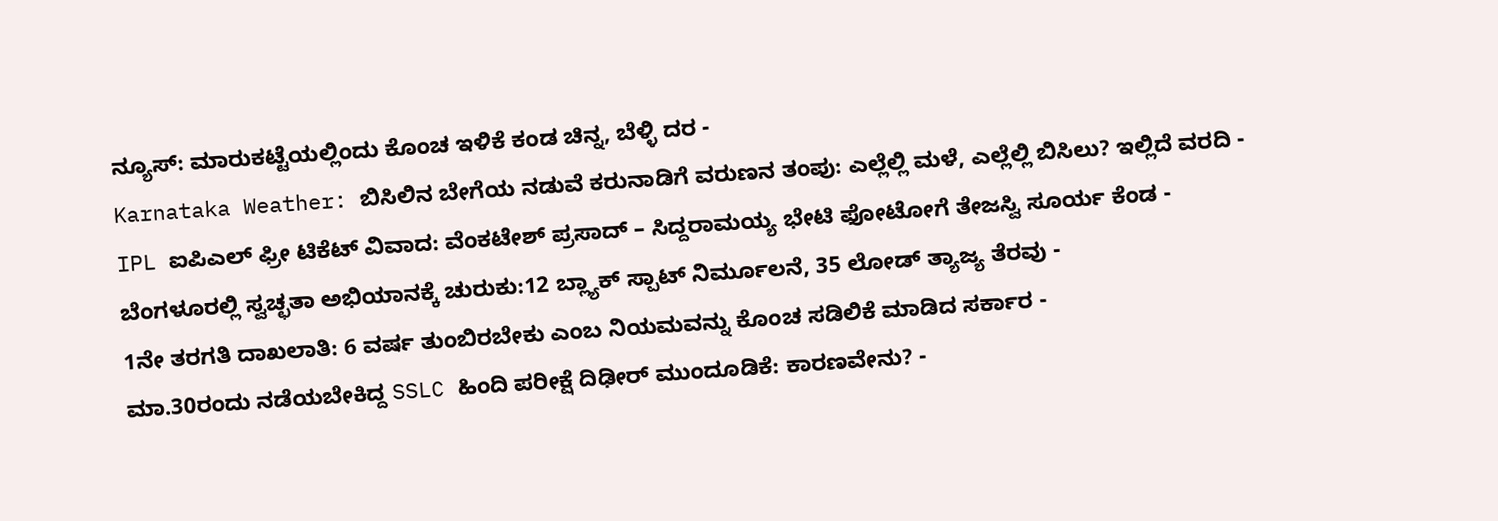ನ್ಯೂಸ್: ಮಾರುಕಟ್ಟೆಯಲ್ಲಿಂದು ಕೊಂಚ ಇಳಿಕೆ ಕಂಡ ಚಿನ್ನ, ಬೆಳ್ಳಿ ದರ -
Karnataka Weather: ಬಿಸಿಲಿನ ಬೇಗೆಯ ನಡುವೆ ಕರುನಾಡಿಗೆ ವರುಣನ ತಂಪು: ಎಲ್ಲೆಲ್ಲಿ ಮಳೆ, ಎಲ್ಲೆಲ್ಲಿ ಬಿಸಿಲು? ಇಲ್ಲಿದೆ ವರದಿ -
IPL ಐಪಿಎಲ್ ಫ್ರೀ ಟಿಕೆಟ್ ವಿವಾದ: ವೆಂಕಟೇಶ್ ಪ್ರಸಾದ್ – ಸಿದ್ದರಾಮಯ್ಯ ಭೇಟಿ ಫೋಟೋಗೆ ತೇಜಸ್ವಿ ಸೂರ್ಯ ಕೆಂಡ -
ಬೆಂಗಳೂರಲ್ಲಿ ಸ್ವಚ್ಛತಾ ಅಭಿಯಾನಕ್ಕೆ ಚುರುಕು:12 ಬ್ಲ್ಯಾಕ್ ಸ್ಪಾಟ್ ನಿರ್ಮೂಲನೆ, 35 ಲೋಡ್ ತ್ಯಾಜ್ಯ ತೆರವು -
1ನೇ ತರಗತಿ ದಾಖಲಾತಿ: 6 ವರ್ಷ ತುಂಬಿರಬೇಕು ಎಂಬ ನಿಯಮವನ್ನು ಕೊಂಚ ಸಡಿಲಿಕೆ ಮಾಡಿದ ಸರ್ಕಾರ -
ಮಾ.30ರಂದು ನಡೆಯಬೇಕಿದ್ದ SSLC ಹಿಂದಿ ಪರೀಕ್ಷೆ ದಿಢೀರ್ ಮುಂದೂಡಿಕೆ: ಕಾರಣವೇನು? -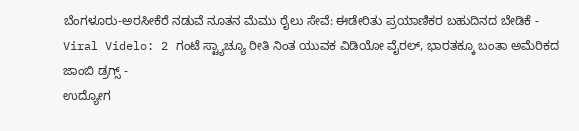ಬೆಂಗಳೂರು-ಅರಸೀಕೆರೆ ನಡುವೆ ನೂತನ ಮೆಮು ರೈಲು ಸೇವೆ: ಈಡೇರಿತು ಪ್ರಯಾಣಿಕರ ಬಹುದಿನದ ಬೇಡಿಕೆ -
Viral Videlo: 2 ಗಂಟೆ ಸ್ಟ್ಯಾಚ್ಯೂ ರೀತಿ ನಿಂತ ಯುವಕ ವಿಡಿಯೋ ವೈರಲ್, ಭಾರತಕ್ಕೂ ಬಂತಾ ಅಮೆರಿಕದ ಜಾಂಬಿ ಡ್ರಗ್ಸ್ -
ಉದ್ಯೋಗ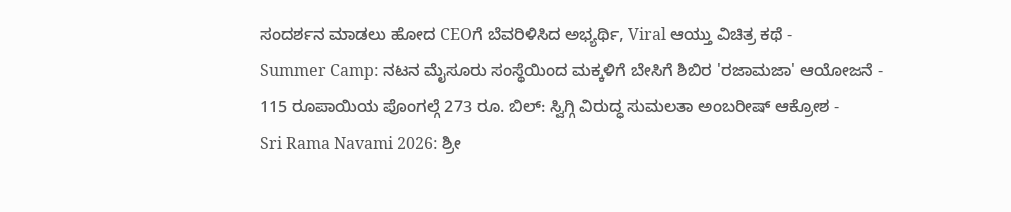ಸಂದರ್ಶನ ಮಾಡಲು ಹೋದ CEOಗೆ ಬೆವರಿಳಿಸಿದ ಅಭ್ಯರ್ಥಿ, Viral ಆಯ್ತು ವಿಚಿತ್ರ ಕಥೆ -
Summer Camp: ನಟನ ಮೈಸೂರು ಸಂಸ್ಥೆಯಿಂದ ಮಕ್ಕಳಿಗೆ ಬೇಸಿಗೆ ಶಿಬಿರ 'ರಜಾಮಜಾ' ಆಯೋಜನೆ -
115 ರೂಪಾಯಿಯ ಪೊಂಗಲ್ಗೆ 273 ರೂ. ಬಿಲ್: ಸ್ವಿಗ್ಗಿ ವಿರುದ್ಧ ಸುಮಲತಾ ಅಂಬರೀಷ್ ಆಕ್ರೋಶ -
Sri Rama Navami 2026: ಶ್ರೀ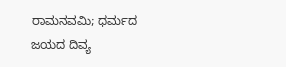ರಾಮನವಮಿ; ಧರ್ಮದ ಜಯದ ದಿವ್ಯ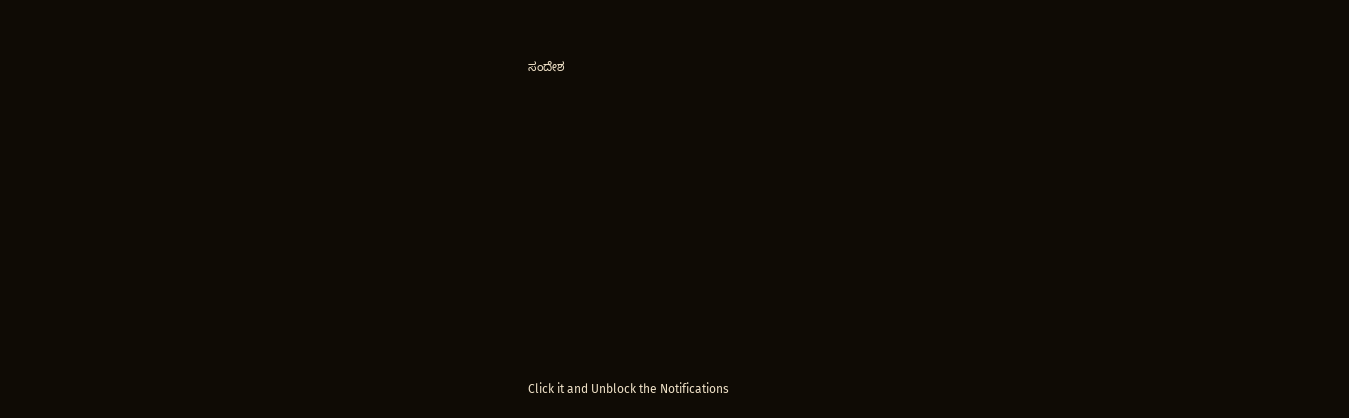ಸಂದೇಶ












Click it and Unblock the Notifications